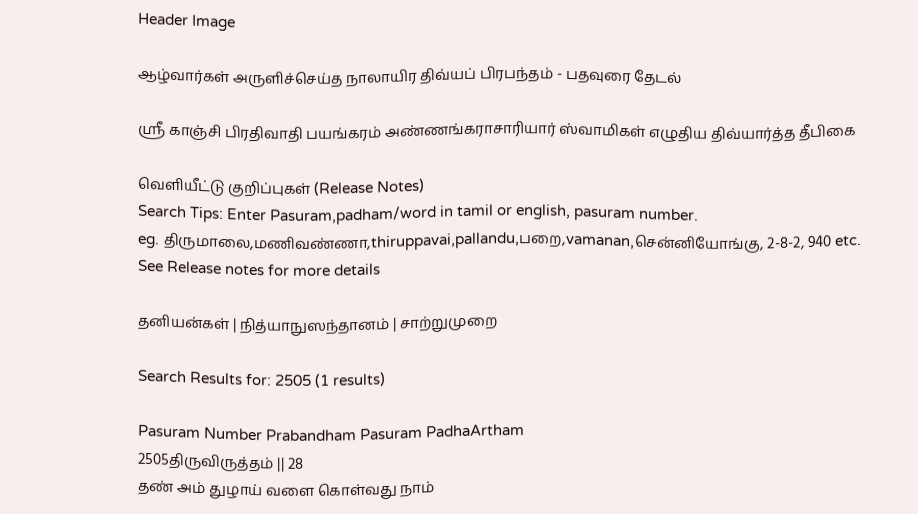Header Image

ஆழ்வார்கள் அருளிச்செய்த நாலாயிர திவ்யப் பிரபந்தம் - பதவுரை தேடல்

ஸ்ரீ காஞ்சி பிரதிவாதி பயங்கரம் அண்ணங்கராசாரியார் ஸ்வாமிகள் எழுதிய திவ்யார்த்த தீபிகை

வெளியீட்டு குறிப்புகள் (Release Notes)
Search Tips: Enter Pasuram,padham/word in tamil or english, pasuram number.
eg. திருமாலை,மணிவண்ணா,thiruppavai,pallandu,பறை,vamanan,சென்னியோங்கு, 2-8-2, 940 etc.
See Release notes for more details

தனியன்கள் | நித்யாநுஸந்தானம் | சாற்றுமுறை

Search Results for: 2505 (1 results)

Pasuram Number Prabandham Pasuram PadhaArtham
2505திருவிருத்தம் || 28
தண் அம் துழாய் வளை கொள்வது நாம்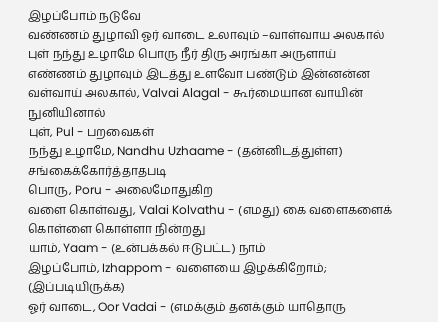இழப்போம் நடுவே
வண்ணம் துழாவி ஓர் வாடை உலாவும் –வாள்வாய அலகால்
புள் நந்து உழாமே பொரு நீர் திரு அரங்கா அருளாய்
எண்ணம் துழாவும் இடத்து உளவோ பண்டும் இன்னன்ன
வள்வாய் அலகால், Valvai Alagal - கூர்மையான வாயின் நுனியினால்
புள், Pul - பறவைகள்
நந்து உழாமே, Nandhu Uzhaame - (தன்னிடத்துள்ள) சங்கைக்கோர்த்தாதபடி
பொரு, Poru - அலைமோதுகிற
வளை கொள்வது, Valai Kolvathu - (எமது) கை வளைகளைக் கொள்ளை கொள்ளா நின்றது
யாம், Yaam - (உன்பக்கல் ஈடுபட்ட) நாம்
இழப்போம், Izhappom - வளையை இழக்கிறோம்; (இப்படியிருக்க)
ஓர் வாடை, Oor Vadai - (எமக்கும் தனக்கும் யாதொரு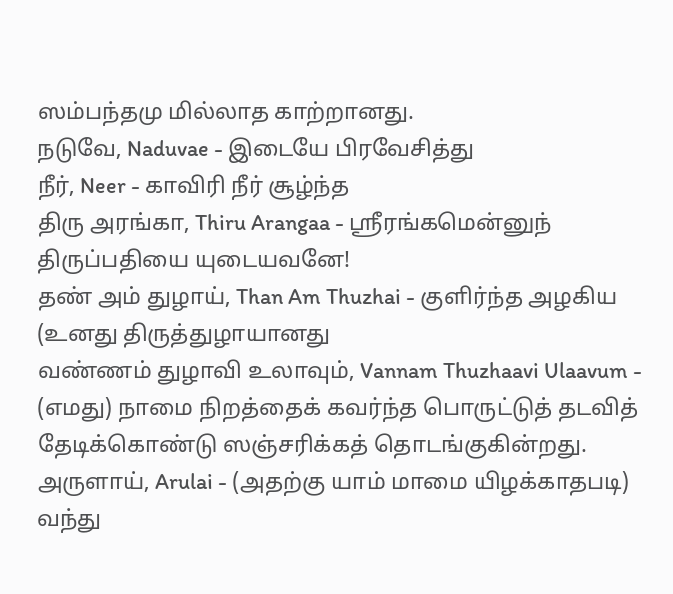ஸம்பந்தமு மில்லாத காற்றானது.
நடுவே, Naduvae - இடையே பிரவேசித்து
நீர், Neer - காவிரி நீர் சூழ்ந்த
திரு அரங்கா, Thiru Arangaa - ஸ்ரீரங்கமென்னுந் திருப்பதியை யுடையவனே!
தண் அம் துழாய், Than Am Thuzhai - குளிர்ந்த அழகிய (உனது திருத்துழாயானது
வண்ணம் துழாவி உலாவும், Vannam Thuzhaavi Ulaavum - (எமது) நாமை நிறத்தைக் கவர்ந்த பொருட்டுத் தடவித் தேடிக்கொண்டு ஸஞ்சரிக்கத் தொடங்குகின்றது.
அருளாய், Arulai - (அதற்கு யாம் மாமை யிழக்காதபடி) வந்து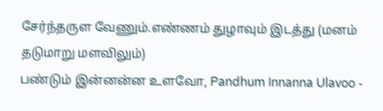சேர்ந்தருள வேணும்.எண்ணம் துழாவும் இடத்து (மனம் தடுமாறு மளவிலும்)
பண்டும் இன்னன்ன உளவோ, Pandhum Innanna Ulavoo -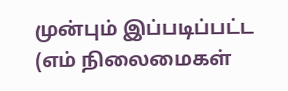முன்பும் இப்படிப்பட்ட (எம் நிலைமைகள்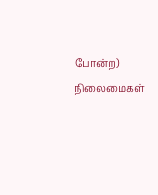போன்ற) நிலைமைகள்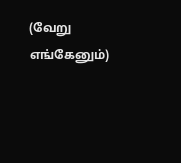(வேறு எங்கேனும்)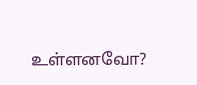உள்ளனவோ?